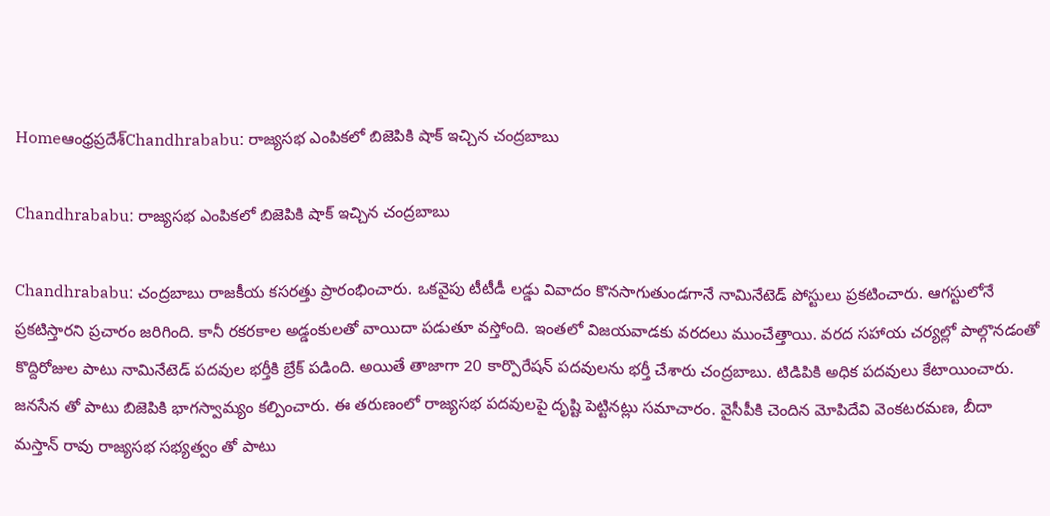Homeఆంధ్రప్రదేశ్‌Chandhrababu: రాజ్యసభ ఎంపికలో బిజెపికి షాక్ ఇచ్చిన చంద్రబాబు

Chandhrababu: రాజ్యసభ ఎంపికలో బిజెపికి షాక్ ఇచ్చిన చంద్రబాబు

Chandhrababu: చంద్రబాబు రాజకీయ కసరత్తు ప్రారంభించారు. ఒకవైపు టీటీడీ లడ్డు వివాదం కొనసాగుతుండగానే నామినేటెడ్ పోస్టులు ప్రకటించారు. ఆగస్టులోనే ప్రకటిస్తారని ప్రచారం జరిగింది. కానీ రకరకాల అడ్డంకులతో వాయిదా పడుతూ వస్తోంది. ఇంతలో విజయవాడకు వరదలు ముంచేత్తాయి. వరద సహాయ చర్యల్లో పాల్గొనడంతో కొద్దిరోజుల పాటు నామినేటెడ్ పదవుల భర్తీకి బ్రేక్ పడింది. అయితే తాజాగా 20 కార్పొరేషన్ పదవులను భర్తీ చేశారు చంద్రబాబు. టిడిపికి అధిక పదవులు కేటాయించారు. జనసేన తో పాటు బిజెపికి భాగస్వామ్యం కల్పించారు. ఈ తరుణంలో రాజ్యసభ పదవులపై దృష్టి పెట్టినట్లు సమాచారం. వైసీపీకి చెందిన మోపిదేవి వెంకటరమణ, బీదా మస్తాన్ రావు రాజ్యసభ సభ్యత్వం తో పాటు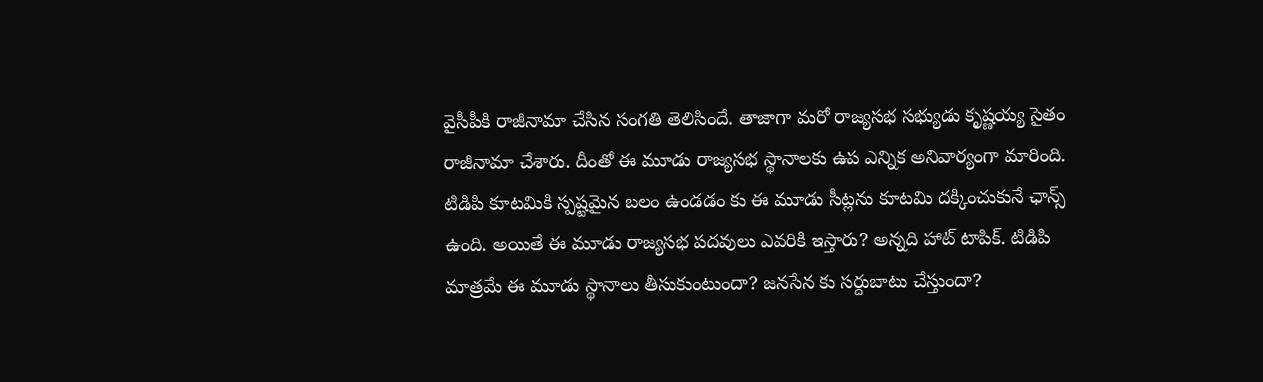వైసీపీకి రాజీనామా చేసిన సంగతి తెలిసిందే. తాజాగా మరో రాజ్యసభ సభ్యుడు కృష్ణయ్య సైతం రాజీనామా చేశారు. దీంతో ఈ మూడు రాజ్యసభ స్థానాలకు ఉప ఎన్నిక అనివార్యంగా మారింది. టిడిపి కూటమికి స్పష్టమైన బలం ఉండడం కు ఈ మూడు సీట్లను కూటమి దక్కించుకునే ఛాన్స్ ఉంది. అయితే ఈ మూడు రాజ్యసభ పదవులు ఎవరికి ఇస్తారు? అన్నది హాట్ టాపిక్. టిడిపి మాత్రమే ఈ మూడు స్థానాలు తీసుకుంటుందా? జనసేన కు సర్దుబాటు చేస్తుందా?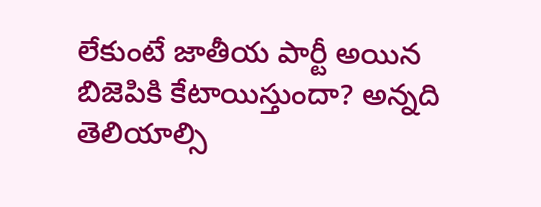లేకుంటే జాతీయ పార్టీ అయిన బిజెపికి కేటాయిస్తుందా? అన్నది తెలియాల్సి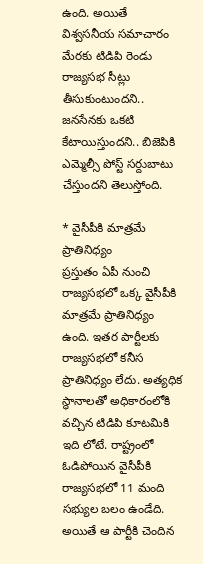ఉంది. అయితే విశ్వసనీయ సమాచారం మేరకు టిడిపి రెండు రాజ్యసభ సీట్లు తీసుకుంటుందని.. జనసేనకు ఒకటి కేటాయిస్తుందని.. బిజెపికి ఎమ్మెల్సీ పోస్ట్ సర్దుబాటు చేస్తుందని తెలుస్తోంది.

* వైసీపీకి మాత్రమే ప్రాతినిధ్యం
ప్రస్తుతం ఏపీ నుంచి రాజ్యసభలో ఒక్క వైసీపీకి మాత్రమే ప్రాతినిధ్యం ఉంది. ఇతర పార్టీలకు రాజ్యసభలో కనీస ప్రాతినిధ్యం లేదు. అత్యధిక స్థానాలతో అధికారంలోకి వచ్చిన టిడిపి కూటమికి ఇది లోటే. రాష్ట్రంలో ఓడిపోయిన వైసీపీకి రాజ్యసభలో 11 మంది సభ్యుల బలం ఉండేది. అయితే ఆ పార్టీకి చెందిన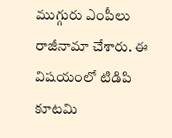ముగ్గురు ఎంపీలు రాజీనామా చేశారు. ఈ విషయంలో టిడిపి కూటమి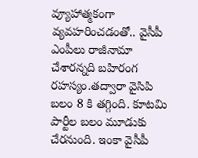వ్యూహాత్మకంగా వ్యవహరించడంతో.. వైసీపీ ఎంపీలు రాజీనామా చేశారన్నది బహిరంగ రహస్యం.తద్వారా వైసిపి బలం 8 కి తగ్గింది. కూటమి పార్టీల బలం మూడుకు చేరనుంది. ఇంకా వైసీపీ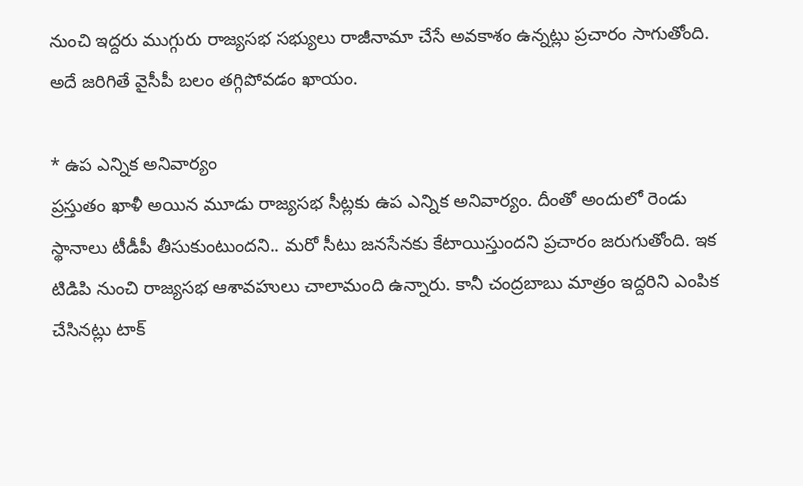నుంచి ఇద్దరు ముగ్గురు రాజ్యసభ సభ్యులు రాజీనామా చేసే అవకాశం ఉన్నట్లు ప్రచారం సాగుతోంది. అదే జరిగితే వైసీపీ బలం తగ్గిపోవడం ఖాయం.

* ఉప ఎన్నిక అనివార్యం
ప్రస్తుతం ఖాళీ అయిన మూడు రాజ్యసభ సీట్లకు ఉప ఎన్నిక అనివార్యం. దీంతో అందులో రెండు స్థానాలు టీడీపీ తీసుకుంటుందని.. మరో సీటు జనసేనకు కేటాయిస్తుందని ప్రచారం జరుగుతోంది. ఇక టిడిపి నుంచి రాజ్యసభ ఆశావహులు చాలామంది ఉన్నారు. కానీ చంద్రబాబు మాత్రం ఇద్దరిని ఎంపిక చేసినట్లు టాక్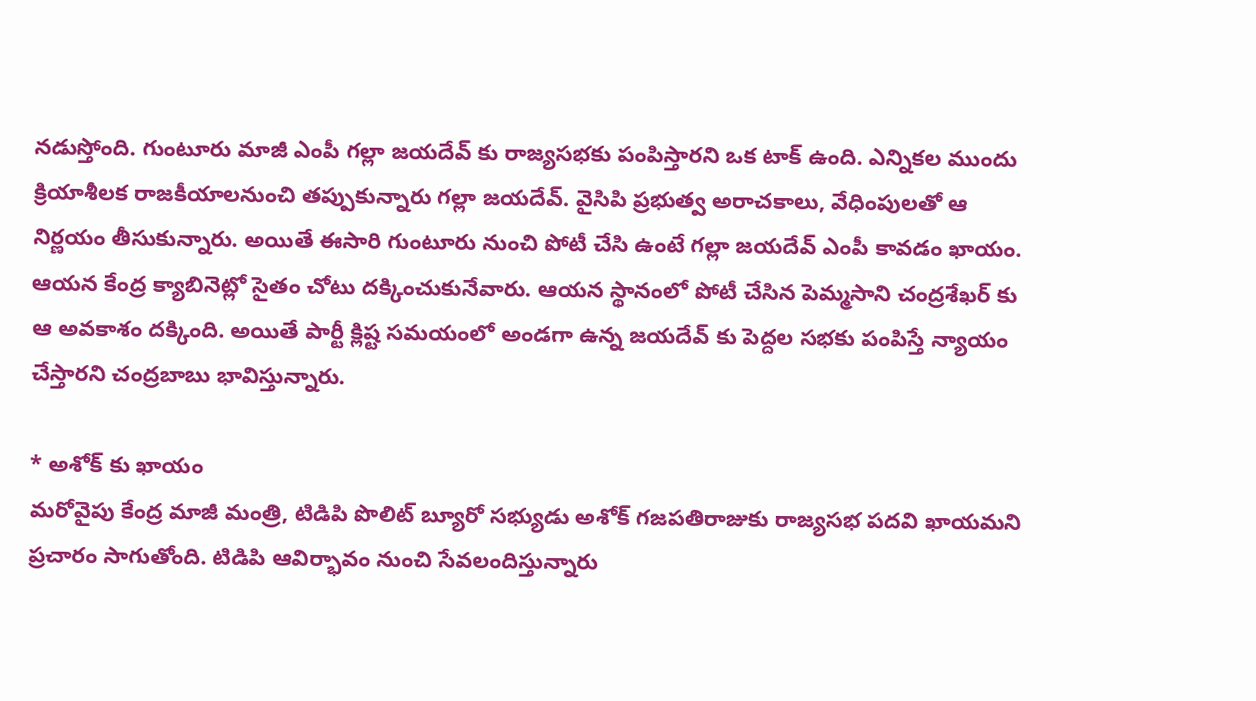నడుస్తోంది. గుంటూరు మాజీ ఎంపీ గల్లా జయదేవ్ కు రాజ్యసభకు పంపిస్తారని ఒక టాక్ ఉంది. ఎన్నికల ముందు క్రియాశీలక రాజకీయాలనుంచి తప్పుకున్నారు గల్లా జయదేవ్. వైసిపి ప్రభుత్వ అరాచకాలు, వేధింపులతో ఆ నిర్ణయం తీసుకున్నారు. అయితే ఈసారి గుంటూరు నుంచి పోటీ చేసి ఉంటే గల్లా జయదేవ్ ఎంపీ కావడం ఖాయం. ఆయన కేంద్ర క్యాబినెట్లో సైతం చోటు దక్కించుకునేవారు. ఆయన స్థానంలో పోటీ చేసిన పెమ్మసాని చంద్రశేఖర్ కు ఆ అవకాశం దక్కింది. అయితే పార్టీ క్లిష్ట సమయంలో అండగా ఉన్న జయదేవ్ కు పెద్దల సభకు పంపిస్తే న్యాయం చేస్తారని చంద్రబాబు భావిస్తున్నారు.

* అశోక్ కు ఖాయం
మరోవైపు కేంద్ర మాజీ మంత్రి, టిడిపి పొలిట్ బ్యూరో సభ్యుడు అశోక్ గజపతిరాజుకు రాజ్యసభ పదవి ఖాయమని ప్రచారం సాగుతోంది. టిడిపి ఆవిర్భావం నుంచి సేవలందిస్తున్నారు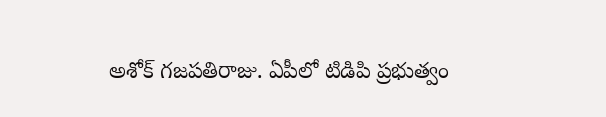అశోక్ గజపతిరాజు. ఏపీలో టిడిపి ప్రభుత్వం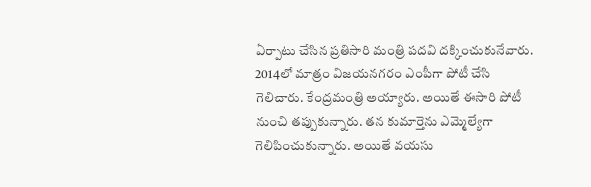ఏర్పాటు చేసిన ప్రతిసారి మంత్రి పదవి దక్కించుకునేవారు. 2014లో మాత్రం విజయనగరం ఎంపీగా పోటీ చేసి గెలిచారు. కేంద్రమంత్రి అయ్యారు. అయితే ఈసారి పోటీ నుంచి తప్పుకున్నారు. తన కుమార్తెను ఎమ్మెల్యేగా గెలిపించుకున్నారు. అయితే వయసు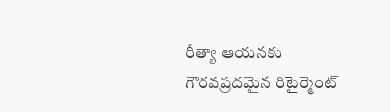రీత్యా ఆయనకు గౌరవప్రదమైన రిటైర్మెంట్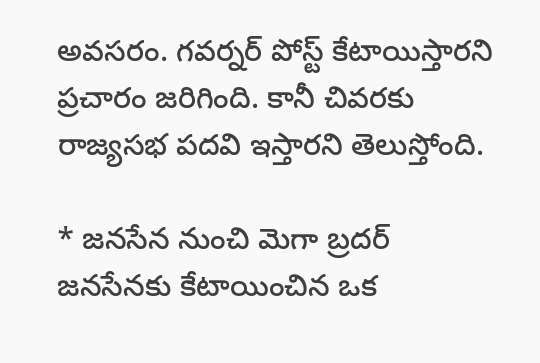అవసరం. గవర్నర్ పోస్ట్ కేటాయిస్తారని ప్రచారం జరిగింది. కానీ చివరకు రాజ్యసభ పదవి ఇస్తారని తెలుస్తోంది.

* జనసేన నుంచి మెగా బ్రదర్
జనసేనకు కేటాయించిన ఒక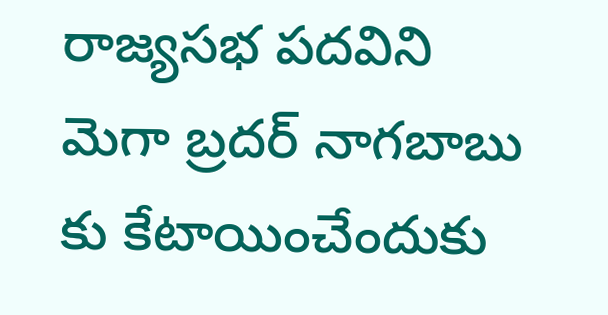రాజ్యసభ పదవిని మెగా బ్రదర్ నాగబాబు కు కేటాయించేందుకు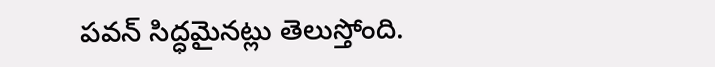పవన్ సిద్ధమైనట్లు తెలుస్తోంది.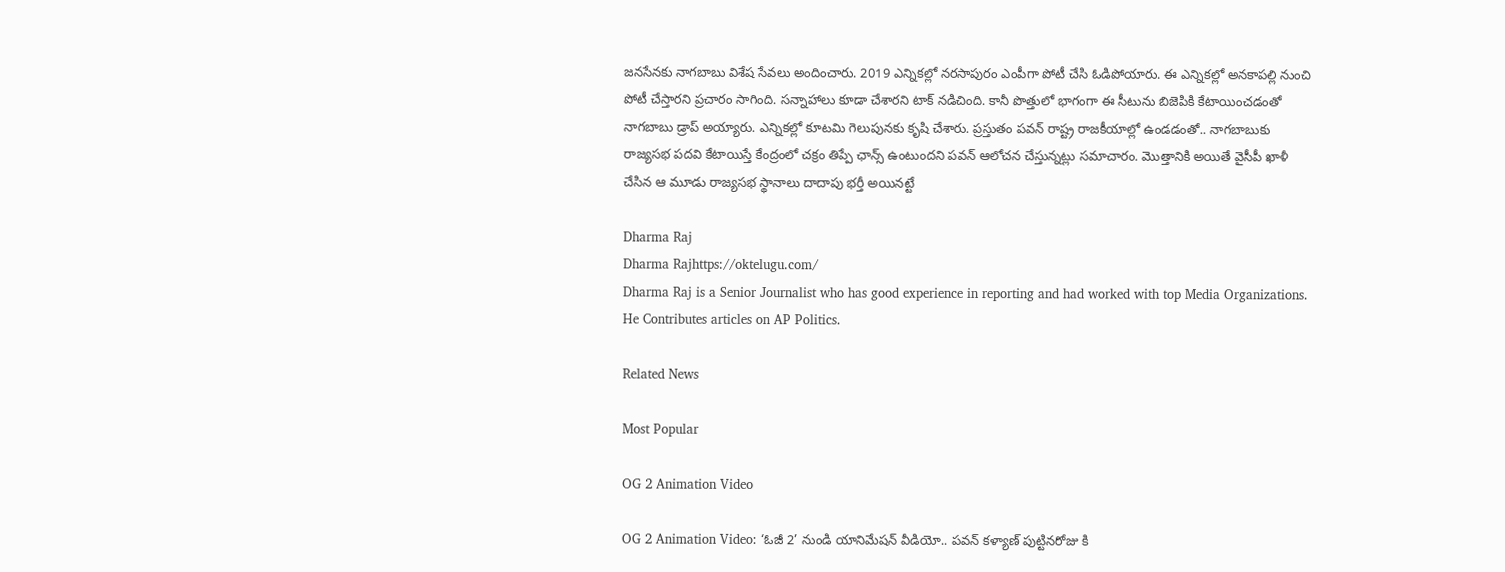జనసేనకు నాగబాబు విశేష సేవలు అందించారు. 2019 ఎన్నికల్లో నరసాపురం ఎంపీగా పోటీ చేసి ఓడిపోయారు. ఈ ఎన్నికల్లో అనకాపల్లి నుంచి పోటీ చేస్తారని ప్రచారం సాగింది. సన్నాహాలు కూడా చేశారని టాక్ నడిచింది. కానీ పొత్తులో భాగంగా ఈ సీటును బిజెపికి కేటాయించడంతో నాగబాబు డ్రాప్ అయ్యారు. ఎన్నికల్లో కూటమి గెలుపునకు కృషి చేశారు. ప్రస్తుతం పవన్ రాష్ట్ర రాజకీయాల్లో ఉండడంతో.. నాగబాబుకు రాజ్యసభ పదవి కేటాయిస్తే కేంద్రంలో చక్రం తిప్పే ఛాన్స్ ఉంటుందని పవన్ ఆలోచన చేస్తున్నట్లు సమాచారం. మొత్తానికి అయితే వైసీపీ ఖాళీ చేసిన ఆ మూడు రాజ్యసభ స్థానాలు దాదాపు భర్తీ అయినట్టే

Dharma Raj
Dharma Rajhttps://oktelugu.com/
Dharma Raj is a Senior Journalist who has good experience in reporting and had worked with top Media Organizations. He Contributes articles on AP Politics.

Related News

Most Popular

OG 2 Animation Video

OG 2 Animation Video: ‘ఓజీ 2’ నుండి యానిమేషన్ వీడియో.. పవన్ కళ్యాణ్ పుట్టినరోజు కి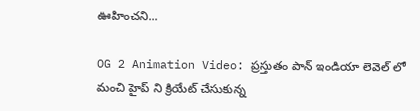ఊహించని...

OG 2 Animation Video: ప్రస్తుతం పాన్ ఇండియా లెవెల్ లో మంచి హైప్ ని క్రియేట్ చేసుకున్న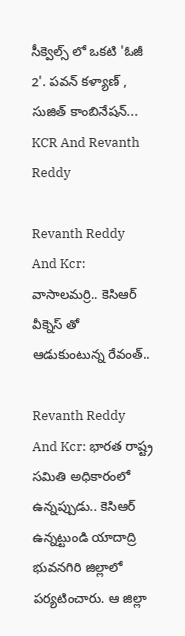సీక్వెల్స్ లో ఒకటి 'ఓజీ 2'. పవన్ కళ్యాణ్ , సుజిత్ కాంబినేషన్...
KCR And Revanth Reddy

Revanth Reddy And Kcr: వాసాలమర్రి.. కెసిఆర్ వీక్నెస్ తో ఆడుకుంటున్న రేవంత్..

Revanth Reddy And Kcr: భారత రాష్ట్ర సమితి అధికారంలో ఉన్నప్పుడు.. కెసిఆర్ ఉన్నట్టుండి యాదాద్రి భువనగిరి జిల్లాలో పర్యటించారు. ఆ జిల్లా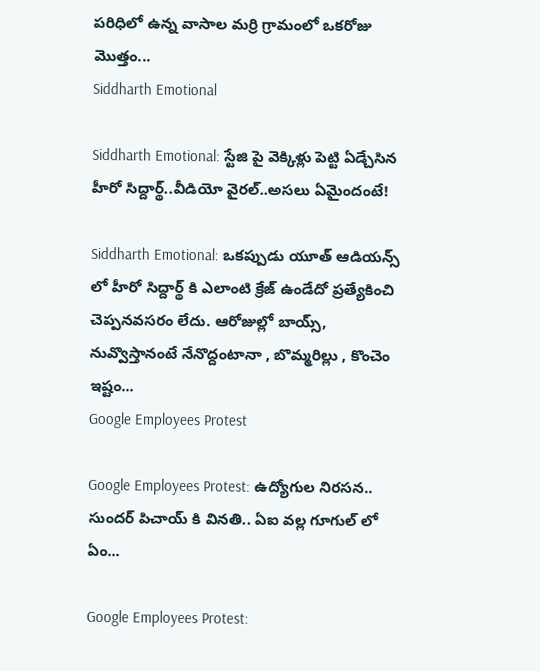పరిధిలో ఉన్న వాసాల మర్రి గ్రామంలో ఒకరోజు మొత్తం...
Siddharth Emotional

Siddharth Emotional: స్టేజి పై వెక్కిళ్లు పెట్టి ఏడ్చేసిన హీరో సిద్దార్థ్..వీడియో వైరల్..అసలు ఏమైందంటే!

Siddharth Emotional: ఒకప్పుడు యూత్ ఆడియన్స్ లో హీరో సిద్దార్థ్ కి ఎలాంటి క్రేజ్ ఉండేదో ప్రత్యేకించి చెప్పనవసరం లేదు. ఆరోజుల్లో బాయ్స్, నువ్వొస్తానంటే నేనొద్దంటానా , బొమ్మరిల్లు , కొంచెం ఇష్టం...
Google Employees Protest

Google Employees Protest: ఉద్యోగుల నిరసన.. సుందర్ పిచాయ్ కి వినతి.. ఏఐ వల్ల గూగుల్ లో ఏం...

Google Employees Protest: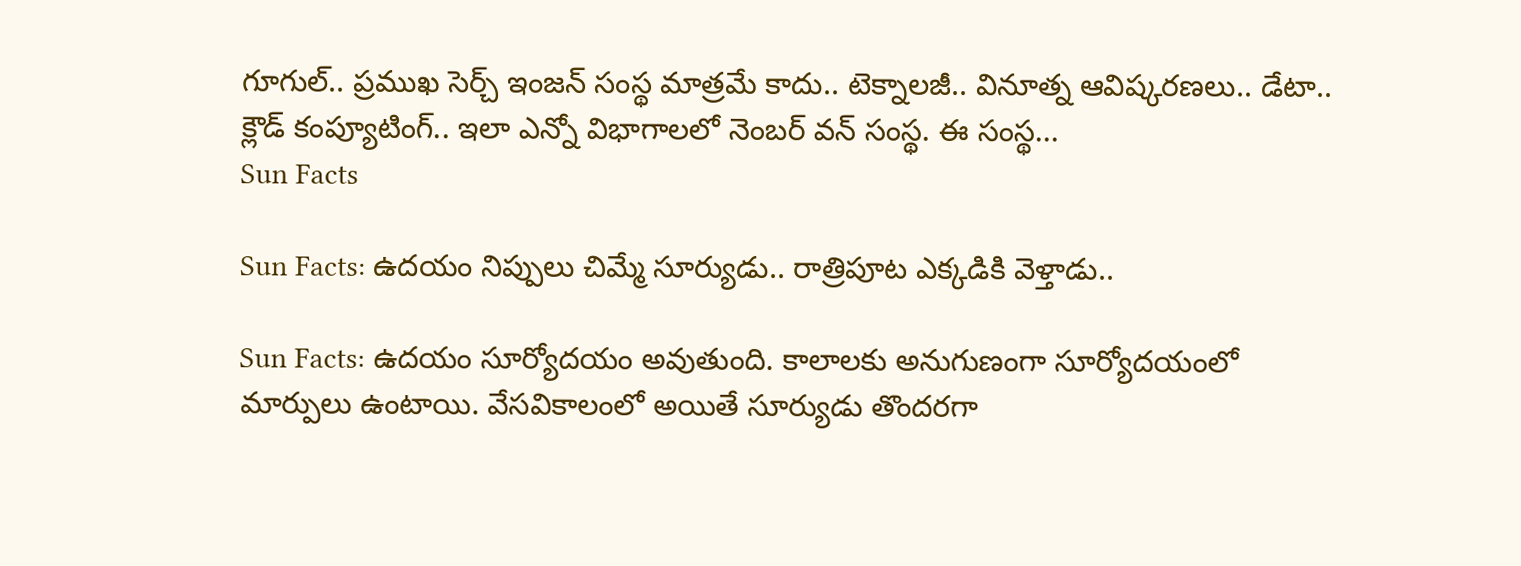గూగుల్.. ప్రముఖ సెర్చ్ ఇంజన్ సంస్థ మాత్రమే కాదు.. టెక్నాలజీ.. వినూత్న ఆవిష్కరణలు.. డేటా.. క్లౌడ్ కంప్యూటింగ్.. ఇలా ఎన్నో విభాగాలలో నెంబర్ వన్ సంస్థ. ఈ సంస్థ...
Sun Facts

Sun Facts: ఉదయం నిప్పులు చిమ్మే సూర్యుడు.. రాత్రిపూట ఎక్కడికి వెళ్తాడు..

Sun Facts: ఉదయం సూర్యోదయం అవుతుంది. కాలాలకు అనుగుణంగా సూర్యోదయంలో మార్పులు ఉంటాయి. వేసవికాలంలో అయితే సూర్యుడు తొందరగా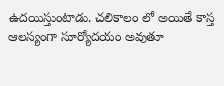ఉదయిస్తుంటాడు. చలికాలం లో అయితే కాస్త ఆలస్యంగా సూర్యోదయం అవుతూ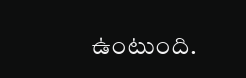ఉంటుంది.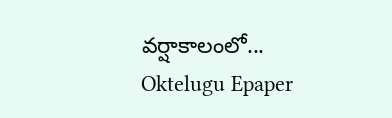వర్షాకాలంలో...
Oktelugu Epaper